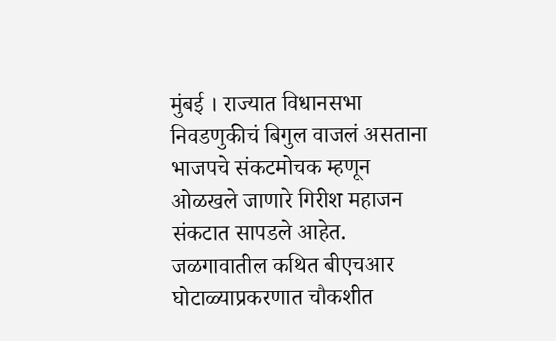मुंबई । राज्यात विधानसभा निवडणुकीचं बिगुल वाजलं असताना भाजपचे संकटमोचक म्हणून ओळखले जाणारे गिरीश महाजन संकटात सापडले आहेत. जळगावातील कथित बीएचआर घोटाळ्याप्रकरणात चौकशीत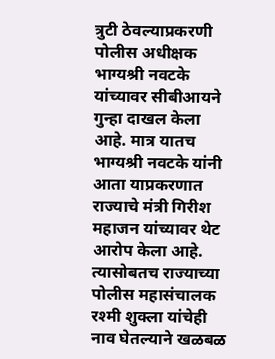त्रुटी ठेवल्याप्रकरणी पोलीस अधीक्षक भाग्यश्री नवटके यांच्यावर सीबीआयने गुन्हा दाखल केला आहे. मात्र यातच भाग्यश्री नवटके यांनी आता याप्रकरणात राज्याचे मंत्री गिरीश महाजन यांच्यावर थेट आरोप केला आहे. त्यासोबतच राज्याच्या पोलीस महासंचालक रश्मी शुक्ला यांचेही नाव घेतल्याने खळबळ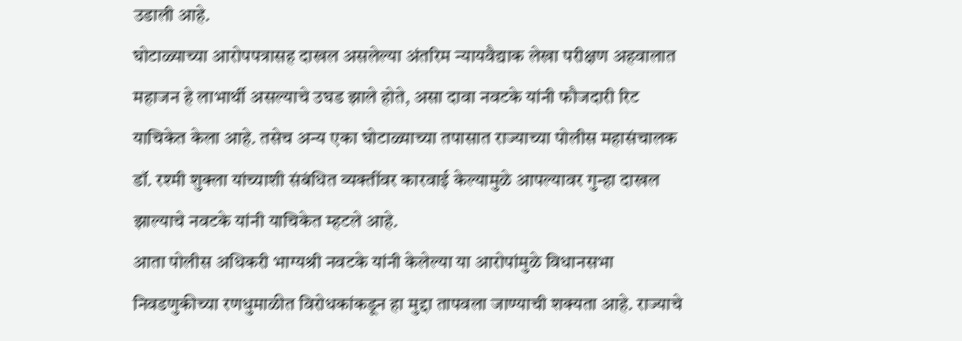उडाली आहे.
घोटाळ्याच्या आरोपपत्रासह दाखल असलेल्या अंतरिम न्यायवैद्याक लेखा परीक्षण अहवालात महाजन हे लाभार्थी असल्याचे उघड झाले होते, असा दावा नवटके यांनी फौजदारी रिट याचिकेत केला आहे. तसेच अन्य एका घोटाळ्याच्या तपासात राज्याच्या पोलीस महासंचालक डॉ. रश्मी शुक्ला यांच्याशी संबंधित व्यक्तींवर कारवाई केल्यामुळे आपल्यावर गुन्हा दाखल झाल्याचे नवटके यांनी याचिकेत म्हटले आहे.
आता पोलीस अधिकरी भाग्यश्री नवटके यांनी केलेल्या या आरोपांमुळे विधानसभा निवडणुकीच्या रणधुमाळीत विरोधकांकडून हा मुद्दा तापवला जाण्याची शक्यता आहे. राज्याचे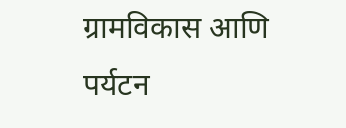ग्रामविकास आणि पर्यटन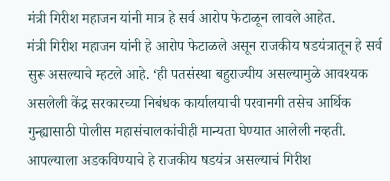मंत्री गिरीश महाजन यांनी मात्र हे सर्व आरोप फेटाळून लावले आहेत.
मंत्री गिरीश महाजन यांनी हे आरोप फेटाळले असून राजकीय षडयंत्रातून हे सर्व सुरू असल्याचे म्हटले आहे. ‘ही पतसंस्था बहुराज्यीय असल्यामुळे आवश्यक असलेली केंद्र सरकारच्या निबंधक कार्यालयाची परवानगी तसेच आर्थिक गुन्ह्यासाठी पोलीस महासंचालकांचीही मान्यता घेण्यात आलेली नव्हती. आपल्याला अडकविण्याचे हे राजकीय षडयंत्र असल्याचं गिरीश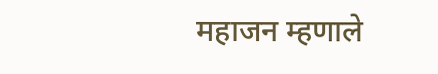महाजन म्हणाले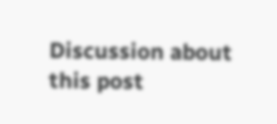Discussion about this post